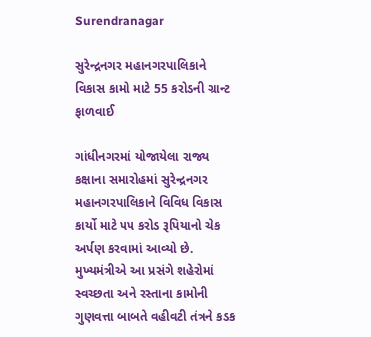Surendranagar

સુરેન્દ્રનગર મહાનગરપાલિકાને વિકાસ કામો માટે 55 કરોડની ગ્રાન્ટ ફાળવાઈ

ગાંધીનગરમાં યોજાયેલા રાજ્ય કક્ષાના સમારોહમાં સુરેન્દ્રનગર મહાનગરપાલિકાને વિવિધ વિકાસ કાર્યો માટે ૫૫ કરોડ રૂપિયાનો ચેક અર્પણ કરવામાં આવ્યો છે. મુખ્યમંત્રીએ આ પ્રસંગે શહેરોમાં સ્વચ્છતા અને રસ્તાના કામોની ગુણવત્તા બાબતે વહીવટી તંત્રને કડક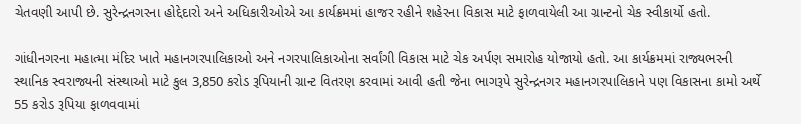ચેતવણી આપી છે. સુરેન્દ્રનગરના હોદ્દેદારો અને અધિકારીઓએ આ કાર્યક્રમમાં હાજર રહીને શહેરના વિકાસ માટે ફાળવાયેલી આ ગ્રાન્ટનો ચેક સ્વીકાર્યો હતો.

ગાંધીનગરના મહાત્મા મંદિર ખાતે મહાનગરપાલિકાઓ અને નગરપાલિકાઓના સર્વાંગી વિકાસ માટે ચેક અર્પણ સમારોહ યોજાયો હતો. આ કાર્યક્રમમાં રાજ્યભરની સ્થાનિક સ્વરાજ્યની સંસ્થાઓ માટે કુલ 3,850 કરોડ રૂપિયાની ગ્રાન્ટ વિતરણ કરવામાં આવી હતી જેના ભાગરૂપે સુરેન્દ્રનગર મહાનગરપાલિકાને પણ વિકાસના કામો અર્થે 55 કરોડ રૂપિયા ફાળવવામાં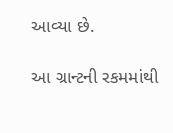આવ્યા છે.

આ ગ્રાન્ટની રકમમાંથી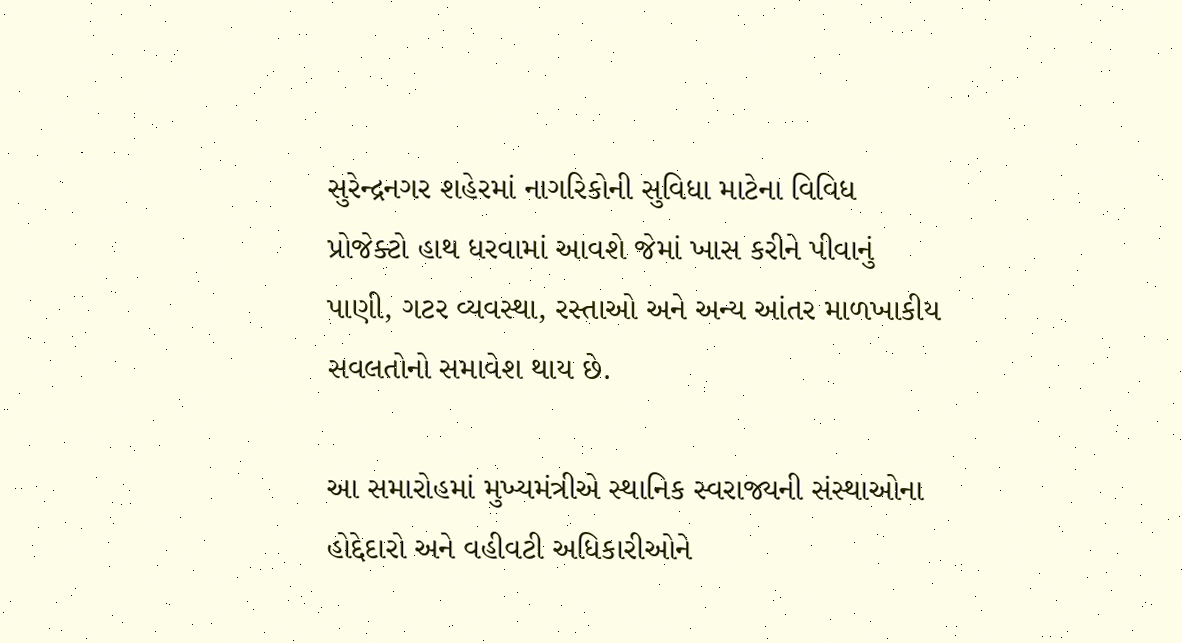સુરેન્દ્રનગર શહેરમાં નાગરિકોની સુવિધા માટેના વિવિધ પ્રોજેક્ટો હાથ ધરવામાં આવશે જેમાં ખાસ કરીને પીવાનું પાણી, ગટર વ્યવસ્થા, રસ્તાઓ અને અન્ય આંતર માળખાકીય સવલતોનો સમાવેશ થાય છે.

આ સમારોહમાં મુખ્યમંત્રીએ સ્થાનિક સ્વરાજ્યની સંસ્થાઓના હોદ્દેદારો અને વહીવટી અધિકારીઓને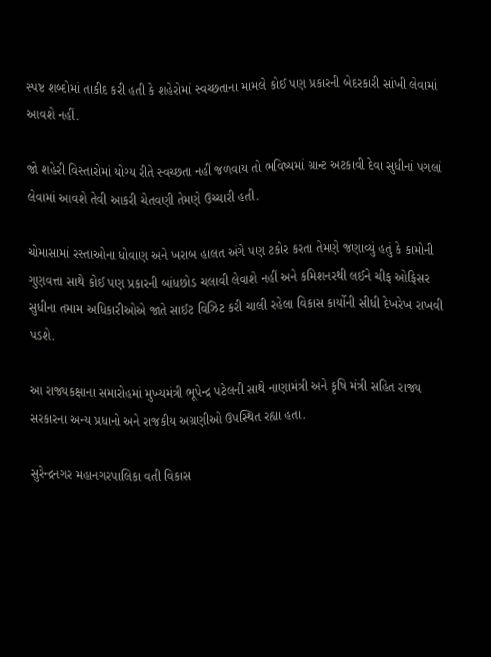સ્પષ્ટ શબ્દોમાં તાકીદ કરી હતી કે શહેરોમાં સ્વચ્છતાના મામલે કોઈ પણ પ્રકારની બેદરકારી સાંખી લેવામાં આવશે નહીં.

જો શહેરી વિસ્તારોમાં યોગ્ય રીતે સ્વચ્છતા નહીં જળવાય તો ભવિષ્યમાં ગ્રાન્ટ અટકાવી દેવા સુધીનાં પગલાં લેવામાં આવશે તેવી આકરી ચેતવણી તેમણે ઉચ્ચારી હતી.

ચોમાસામાં રસ્તાઓના ધોવાણ અને ખરાબ હાલત અંગે પણ ટકોર કરતા તેમણે જણાવ્યું હતું કે કામોની ગુણવત્તા સાથે કોઈ પણ પ્રકારની બાંધછોડ ચલાવી લેવાશે નહીં અને કમિશનરથી લઈને ચીફ ઓફિસર સુધીના તમામ અધિકારીઓએ જાતે સાઈટ વિઝિટ કરી ચાલી રહેલા વિકાસ કાર્યોની સીધી દેખરેખ રાખવી પડશે.

આ રાજ્યકક્ષાના સમારોહમાં મુખ્યમંત્રી ભૂપેન્દ્ર પટેલની સાથે નાણામંત્રી અને કૃષિ મંત્રી સહિત રાજ્ય સરકારના અન્ય પ્રધાનો અને રાજકીય અગ્રણીઓ ઉપસ્થિત રહ્યા હતા.

સુરેન્દ્રનગર મહાનગરપાલિકા વતી વિકાસ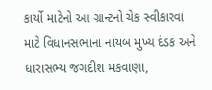કાર્યો માટેનો આ ગ્રાન્ટનો ચેક સ્વીકારવા માટે વિધાનસભાના નાયબ મુખ્ય દંડક અને ધારાસભ્ય જગદીશ મકવાણા,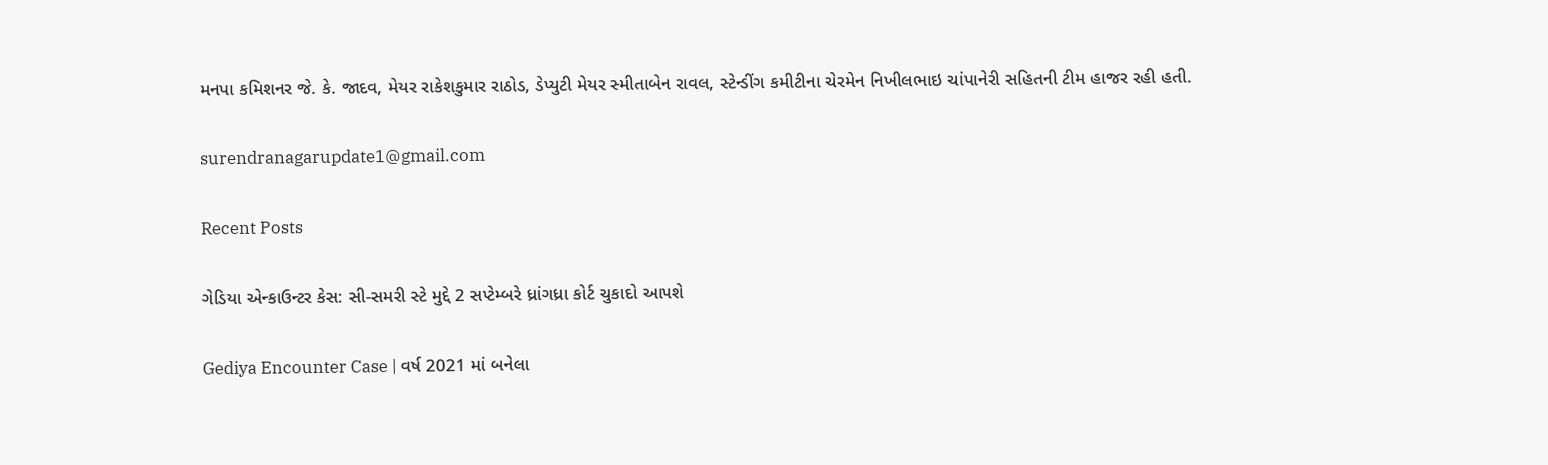મનપા કમિશનર જે. કે. જાદવ, મેયર રાકેશકુમાર રાઠોડ, ડેપ્યુટી મેયર સ્મીતાબેન રાવલ, સ્ટેન્ડીંગ કમીટીના ચેરમેન નિખીલભાઇ ચાંપાનેરી સહિતની ટીમ હાજર રહી હતી.

surendranagarupdate1@gmail.com

Recent Posts

ગેડિયા એન્કાઉન્ટર કેસ: સી-સમરી સ્ટે મુદ્દે 2 સપ્ટેમ્બરે ધ્રાંગધ્રા કોર્ટ ચુકાદો આપશે

Gediya Encounter Case | વર્ષ 2021 માં બનેલા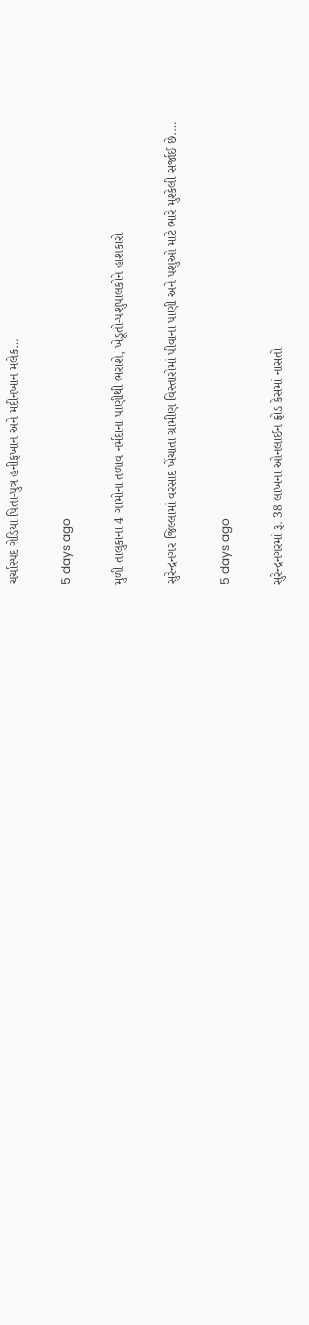ચર્ચાસ્પદ ગેડિયા પિતા-પુત્ર હનીફખાન અને મદીનખાન મલેક…

5 days ago

મુળી તાલુકાના 4 ગામોના તળાવ નર્મદાના પાણીથી ભરાશે, ખેડૂતો-પશુપાલકોને હાશકારો

સુરેન્દ્રનગર જિલ્લામાં વરસાદ ખેંચાતા ગ્રામીણ વિસ્તારોમાં પીવાના પાણી અને પશુઓ માટે ભારે મુશ્કેલી સર્જાઈ છે.…

5 days ago

સુરેન્દ્રનગરમાં રૂ. 38 લાખના ઓનલાઈન ફ્રોડ કેસમાં નાસતો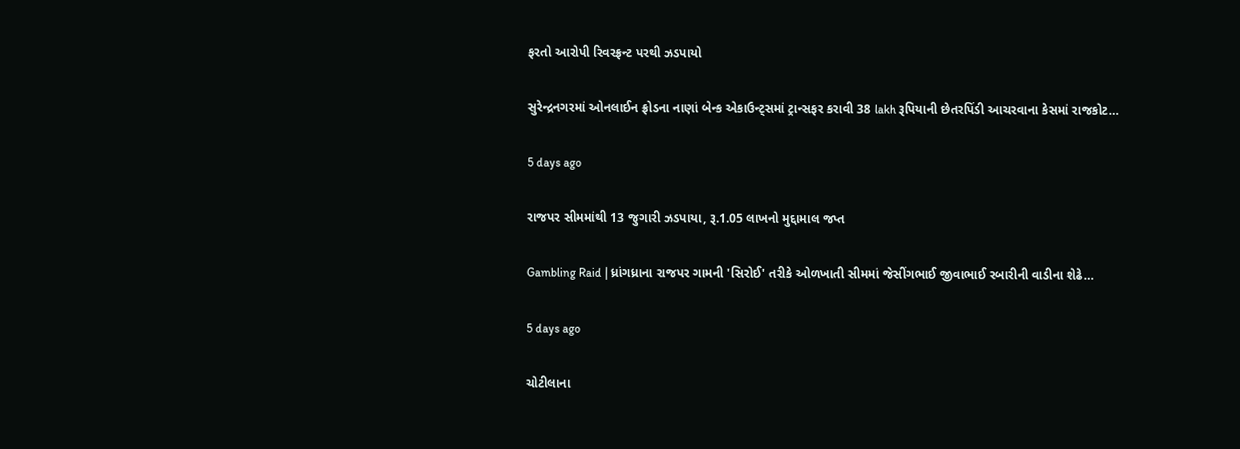ફરતો આરોપી રિવરફ્રન્ટ પરથી ઝડપાયો

સુરેન્દ્રનગરમાં ઓનલાઈન ફ્રોડના નાણાં બેન્ક એકાઉન્ટ્સમાં ટ્રાન્સફર કરાવી 38 lakh રૂપિયાની છેતરપિંડી આચરવાના કેસમાં રાજકોટ…

5 days ago

રાજપર સીમમાંથી 13 જુગારી ઝડપાયા, રૂ.1.05 લાખનો મુદ્દામાલ જપ્ત

Gambling Raid | ધ્રાંગધ્રાના રાજપર ગામની 'સિરોઈ' તરીકે ઓળખાતી સીમમાં જેસીંગભાઈ જીવાભાઈ રબારીની વાડીના શેઢે…

5 days ago

ચોટીલાના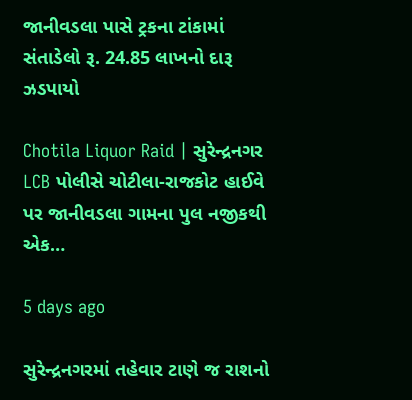જાનીવડલા પાસે ટ્રકના ટાંકામાં સંતાડેલો રૂ. 24.85 લાખનો દારૂ ઝડપાયો

Chotila Liquor Raid | સુરેન્દ્રનગર LCB પોલીસે ચોટીલા-રાજકોટ હાઈવે પર જાનીવડલા ગામના પુલ નજીકથી એક…

5 days ago

સુરેન્દ્રનગરમાં તહેવાર ટાણે જ રાશનો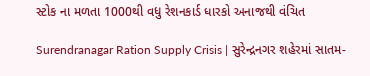સ્ટોક ના મળતા 1000થી વધુ રેશનકાર્ડ ધારકો અનાજથી વંચિત

Surendranagar Ration Supply Crisis | સુરેન્દ્રનગર શહેરમાં સાતમ-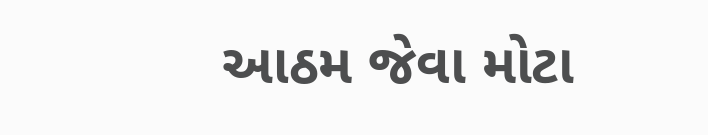આઠમ જેવા મોટા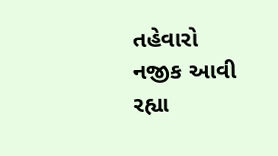તહેવારો નજીક આવી રહ્યા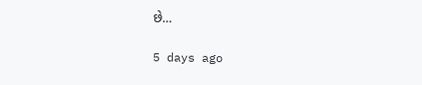છે…

5 days ago